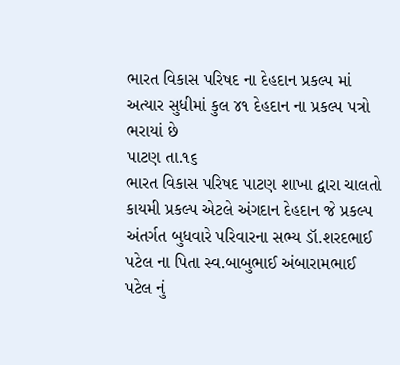ભારત વિકાસ પરિષદ ના દેહદાન પ્રકલ્પ માં અત્યાર સુધીમાં કુલ ૪૧ દેહદાન ના પ્રકલ્પ પત્રો ભરાયાં છે
પાટણ તા.૧૬
ભારત વિકાસ પરિષદ પાટણ શાખા દ્વારા ચાલતો કાયમી પ્રકલ્પ એટલે અંગદાન દેહદાન જે પ્રકલ્પ અંતર્ગત બુધવારે પરિવારના સભ્ય ડૉ.શરદભાઈ પટેલ ના પિતા સ્વ.બાબુભાઈ અંબારામભાઈ પટેલ નું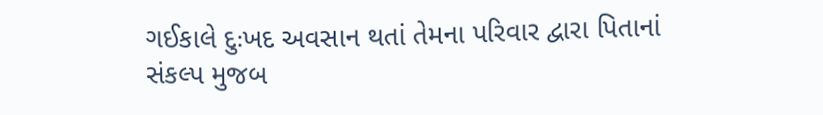ગઈકાલે દુઃખદ અવસાન થતાં તેમના પરિવાર દ્વારા પિતાનાં સંકલ્પ મુજબ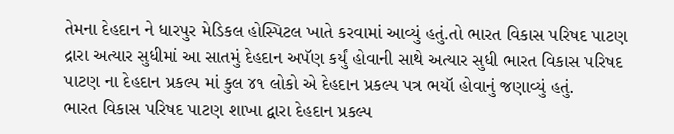તેમના દેહદાન ને ધારપુર મેડિકલ હોસ્પિટલ ખાતે કરવામાં આવ્યું હતું.તો ભારત વિકાસ પરિષદ પાટણ દ્રારા અત્યાર સુધીમાં આ સાતમું દેહદાન અપૅણ કર્યું હોવાની સાથે અત્યાર સુધી ભારત વિકાસ પરિષદ પાટણ ના દેહદાન પ્રકલ્પ માં કુલ ૪૧ લોકો એ દેહદાન પ્રકલ્પ પત્ર ભયૉ હોવાનું જણાવ્યું હતું.
ભારત વિકાસ પરિષદ પાટણ શાખા દ્વારા દેહદાન પ્રકલ્પ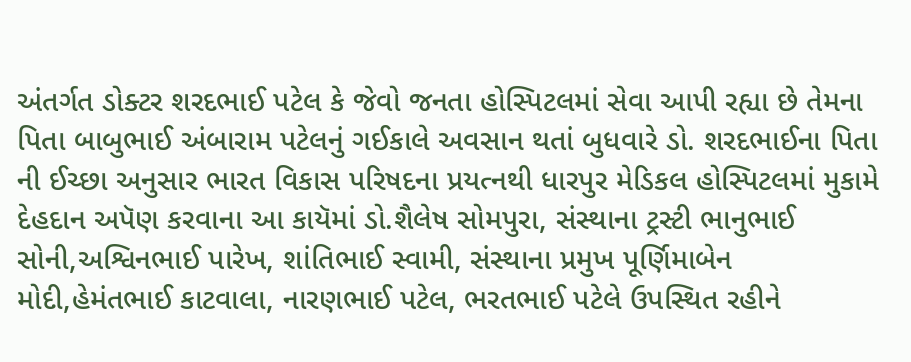અંતર્ગત ડોક્ટર શરદભાઈ પટેલ કે જેવો જનતા હોસ્પિટલમાં સેવા આપી રહ્યા છે તેમના પિતા બાબુભાઈ અંબારામ પટેલનું ગઈકાલે અવસાન થતાં બુધવારે ડો. શરદભાઈના પિતા ની ઈચ્છા અનુસાર ભારત વિકાસ પરિષદના પ્રયત્નથી ધારપુર મેડિકલ હોસ્પિટલમાં મુકામે દેહદાન અપૅણ કરવાના આ કાયૅમાં ડો.શૈલેષ સોમપુરા, સંસ્થાના ટ્રસ્ટી ભાનુભાઈ સોની,અશ્વિનભાઈ પારેખ, શાંતિભાઈ સ્વામી, સંસ્થાના પ્રમુખ પૂર્ણિમાબેન મોદી,હેમંતભાઈ કાટવાલા, નારણભાઈ પટેલ, ભરતભાઈ પટેલે ઉપસ્થિત રહીને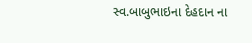સ્વ.બાબુભાઇના દેહદાન ના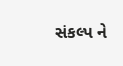સંકલ્પ ને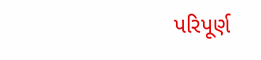પરિપૂર્ણ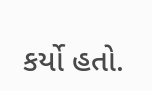કર્યો હતો.